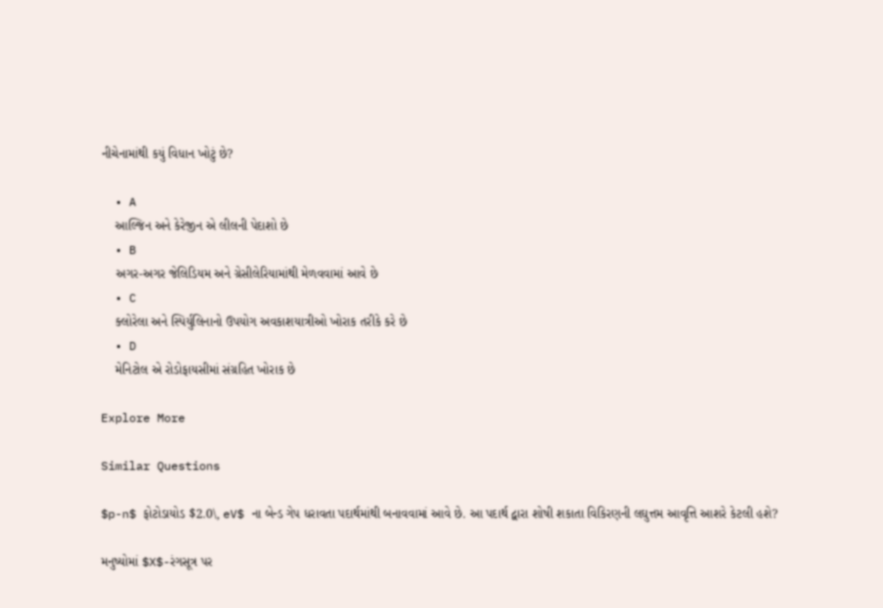નીચેનામાંથી કયું વિધાન ખોટું છે?

  • A
    આલ્જિન અને કેરેજીન એ લીલની પેદાશો છે
  • B
    અગર-અગર જેલિડિયમ અને ગ્રેસીલેરિયામાંથી મેળવવામાં આવે છે
  • C
    ક્લોરેલા અને સ્પિર્યુલિનાનો ઉપયોગ અવકાશયાત્રીઓ ખોરાક તરીકે કરે છે
  • D
    મેનિટોલ એ રોડોફાયસીમાં સંગ્રહિત ખોરાક છે

Explore More

Similar Questions

$p-n$ ફોટોડાયોડ $2.0\, eV$ ના બેન્ડ ગેપ ધરાવતા પદાર્થમાંથી બનાવવામાં આવે છે. આ પદાર્થ દ્વારા શોષી શકાતા વિકિરણની લઘુત્તમ આવૃત્તિ આશરે કેટલી હશે?

મનુષ્યોમાં $X$-રંગસૂત્ર પર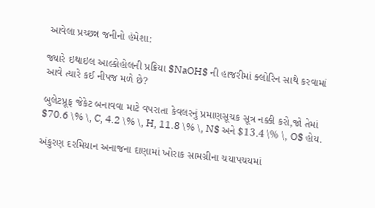આવેલા પ્રચ્છન્ન જનીનો હંમેશા:

જ્યારે ઇથાઇલ આલ્કોહોલની પ્રક્રિયા $NaOH$ ની હાજરીમાં ક્લોરિન સાથે કરવામાં આવે ત્યારે કઈ નીપજ મળે છે?

બુલેટપ્રૂફ જેકેટ બનાવવા માટે વપરાતા કેવલરનું પ્રમાણસૂચક સૂત્ર નક્કી કરો,જો તેમાં $70.6 \% \, C, 4.2 \% \, H, 11.8 \% \, N$ અને $13.4 \% \, O$ હોય.

અંકુરણ દરમિયાન અનાજના દાણામાં ખોરાક સામગ્રીના ચયાપચયમાં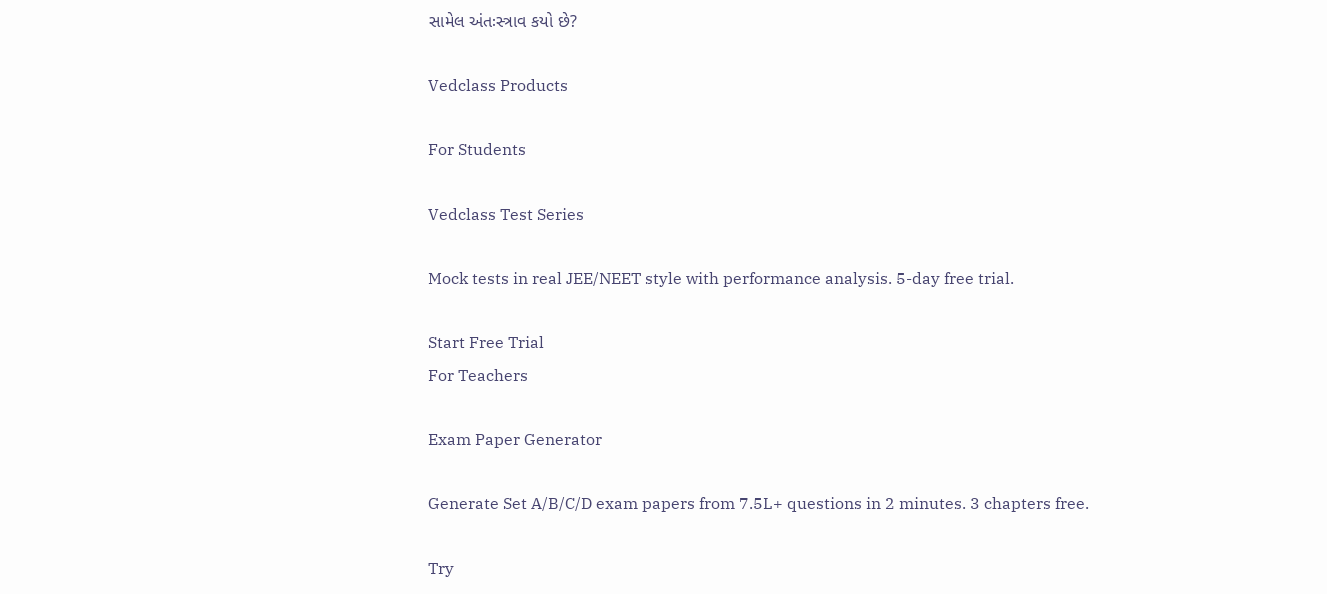સામેલ અંતઃસ્ત્રાવ કયો છે?

Vedclass Products

For Students

Vedclass Test Series

Mock tests in real JEE/NEET style with performance analysis. 5-day free trial.

Start Free Trial
For Teachers

Exam Paper Generator

Generate Set A/B/C/D exam papers from 7.5L+ questions in 2 minutes. 3 chapters free.

Try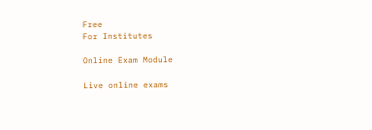Free
For Institutes

Online Exam Module

Live online exams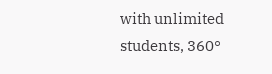with unlimited students, 360°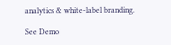analytics & white-label branding.

See Demo